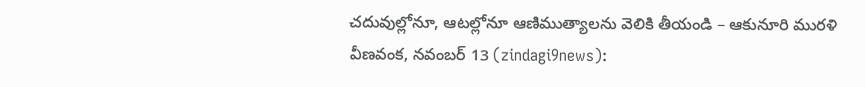చదువుల్లోనూ, ఆటల్లోనూ ఆణిముత్యాలను వెలికి తీయండి – ఆకునూరి మురళి
వీణవంక, నవంబర్ 13 (zindagi9news):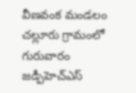వీణవంక మండలం చల్లూరు గ్రామంలో గురువారం జడ్పీహెచ్ఎస్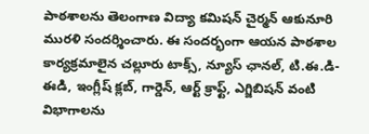పాఠశాలను తెలంగాణ విద్యా కమిషన్ చైర్మన్ ఆకునూరి మురళి సందర్శించారు. ఈ సందర్భంగా ఆయన పాఠశాల కార్యక్రమాలైన చల్లూరు టాక్స్, న్యూస్ ఛానల్, టి.ఈ.డి-ఈడి, ఇంగ్లీష్ క్లబ్, గార్డెన్, ఆర్ట్ క్రాఫ్ట్, ఎగ్జిబిషన్ వంటి విభాగాలను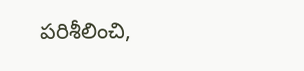పరిశీలించి,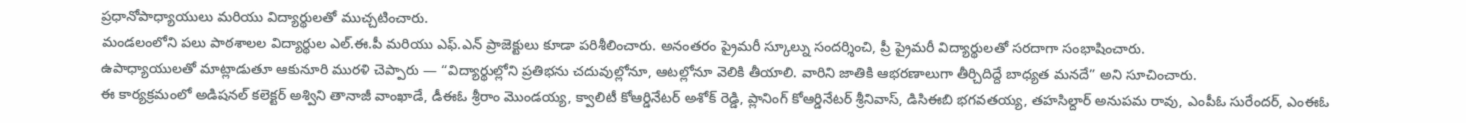ప్రధానోపాధ్యాయులు మరియు విద్యార్థులతో ముచ్చటించారు.
మండలంలోని పలు పాఠశాలల విద్యార్థుల ఎల్.ఈ.పీ మరియు ఎఫ్.ఎన్ ప్రాజెక్టులు కూడా పరిశీలించారు. అనంతరం ప్రైమరీ స్కూల్ను సందర్శించి, ప్రీ ప్రైమరీ విద్యార్థులతో సరదాగా సంభాషించారు.
ఉపాధ్యాయులతో మాట్లాడుతూ ఆకునూరి మురళి చెప్పారు — “విద్యార్థుల్లోని ప్రతిభను చదువుల్లోనూ, ఆటల్లోనూ వెలికి తీయాలి. వారిని జాతికి ఆభరణాలుగా తీర్చిదిద్దే బాధ్యత మనదే” అని సూచించారు.
ఈ కార్యక్రమంలో అడిషనల్ కలెక్టర్ అశ్విని తానాజీ వాంఖాడే, డీఈఓ శ్రీరాం మొండయ్య, క్వాలిటీ కోఆర్డినేటర్ అశోక్ రెడ్డి, ప్లానింగ్ కోఆర్డినేటర్ శ్రీనివాస్, డిసిఈబి భగవతయ్య, తహసిల్దార్ అనుపమ రావు, ఎంపీఓ సురేందర్, ఎంఈఓ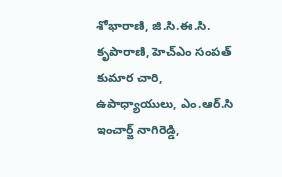శోభారాణి, జి.సి.ఈ.సి. కృపారాణి, హెచ్ఎం సంపత్ కుమార చారి, ఉపాధ్యాయులు, ఎం.ఆర్.సి ఇంచార్జ్ నాగిరెడ్డి,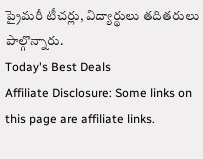ప్రైమరీ టీచర్లు, విద్యార్థులు తదితరులు పాల్గొన్నారు.
Today's Best Deals
Affiliate Disclosure: Some links on this page are affiliate links.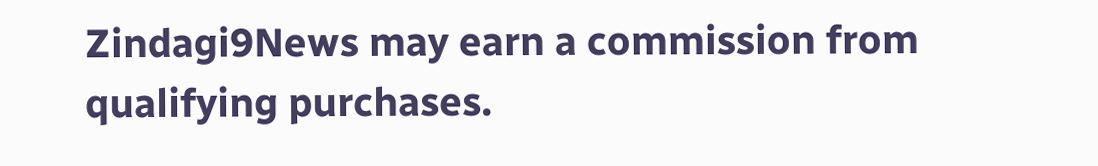Zindagi9News may earn a commission from qualifying purchases.